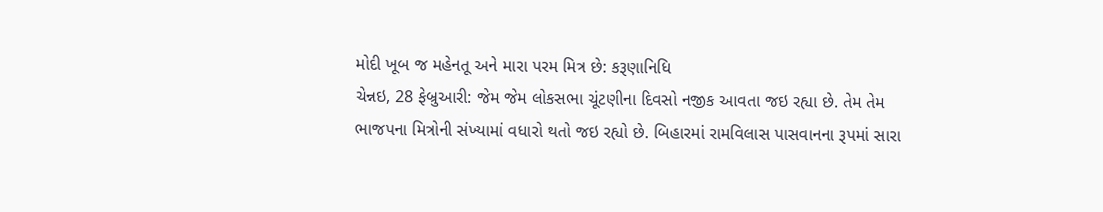મોદી ખૂબ જ મહેનતૂ અને મારા પરમ મિત્ર છે: કરૂણાનિધિ
ચેન્નઇ, 28 ફેબ્રુઆરી: જેમ જેમ લોકસભા ચૂંટણીના દિવસો નજીક આવતા જઇ રહ્યા છે. તેમ તેમ ભાજપના મિત્રોની સંખ્યામાં વધારો થતો જઇ રહ્યો છે. બિહારમાં રામવિલાસ પાસવાનના રૂપમાં સારા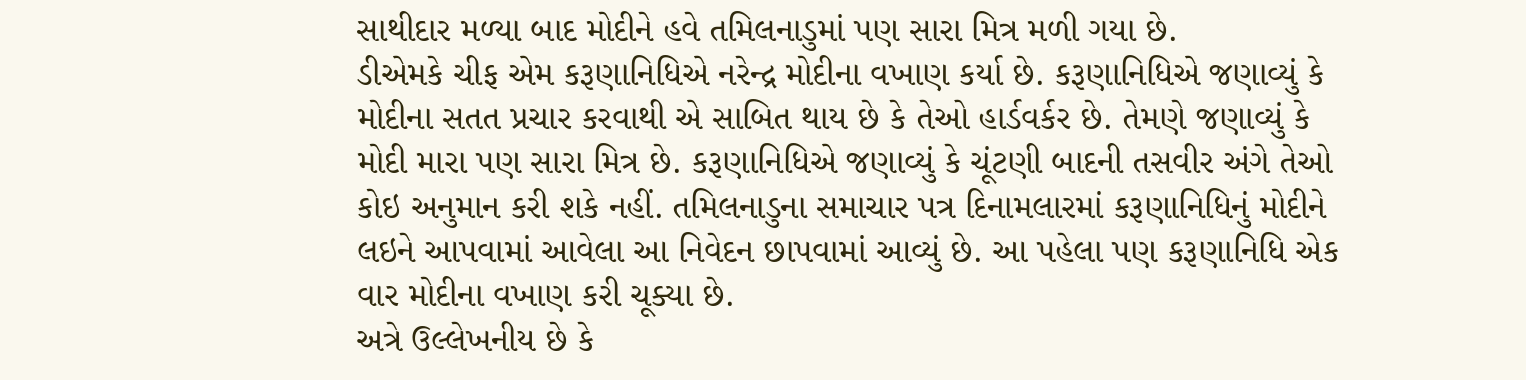સાથીદાર મળ્યા બાદ મોદીને હવે તમિલનાડુમાં પણ સારા મિત્ર મળી ગયા છે.
ડીએમકે ચીફ એમ કરૂણાનિધિએ નરેન્દ્ર મોદીના વખાણ કર્યા છે. કરૂણાનિધિએ જણાવ્યું કે મોદીના સતત પ્રચાર કરવાથી એ સાબિત થાય છે કે તેઓ હાર્ડવર્કર છે. તેમણે જણાવ્યું કે મોદી મારા પણ સારા મિત્ર છે. કરૂણાનિધિએ જણાવ્યું કે ચૂંટણી બાદની તસવીર અંગે તેઓ કોઇ અનુમાન કરી શકે નહીં. તમિલનાડુના સમાચાર પત્ર દિનામલારમાં કરૂણાનિધિનું મોદીને લઇને આપવામાં આવેલા આ નિવેદન છાપવામાં આવ્યું છે. આ પહેલા પણ કરૂણાનિધિ એક વાર મોદીના વખાણ કરી ચૂક્યા છે.
અત્રે ઉલ્લેખનીય છે કે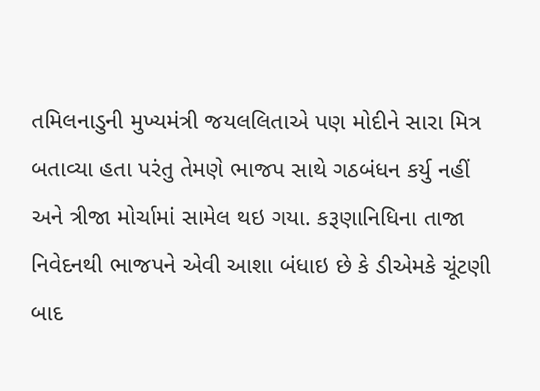તમિલનાડુની મુખ્યમંત્રી જયલલિતાએ પણ મોદીને સારા મિત્ર બતાવ્યા હતા પરંતુ તેમણે ભાજપ સાથે ગઠબંધન કર્યુ નહીં અને ત્રીજા મોર્ચામાં સામેલ થઇ ગયા. કરૂણાનિધિના તાજા નિવેદનથી ભાજપને એવી આશા બંધાઇ છે કે ડીએમકે ચૂંટણી બાદ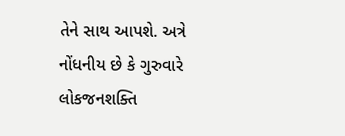તેને સાથ આપશે. અત્રે નોંધનીય છે કે ગુરુવારે લોકજનશક્તિ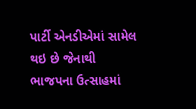પાર્ટી એનડીએમાં સામેલ થઇ છે જેનાથી ભાજપના ઉત્સાહમાં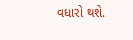વધારો થશે.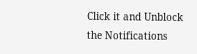Click it and Unblock the Notifications